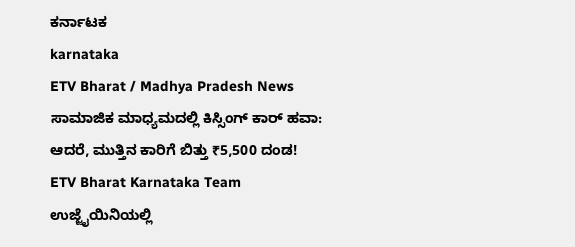ಕರ್ನಾಟಕ
karnataka
ETV Bharat / Madhya Pradesh News
ಸಾಮಾಜಿಕ ಮಾಧ್ಯಮದಲ್ಲಿ ಕಿಸ್ಸಿಂಗ್ ಕಾರ್ ಹವಾ: ಆದರೆ, ಮುತ್ತಿನ ಕಾರಿಗೆ ಬಿತ್ತು ₹5,500 ದಂಡ!
ETV Bharat Karnataka Team
ಉಜ್ಜೈಯಿನಿಯಲ್ಲಿ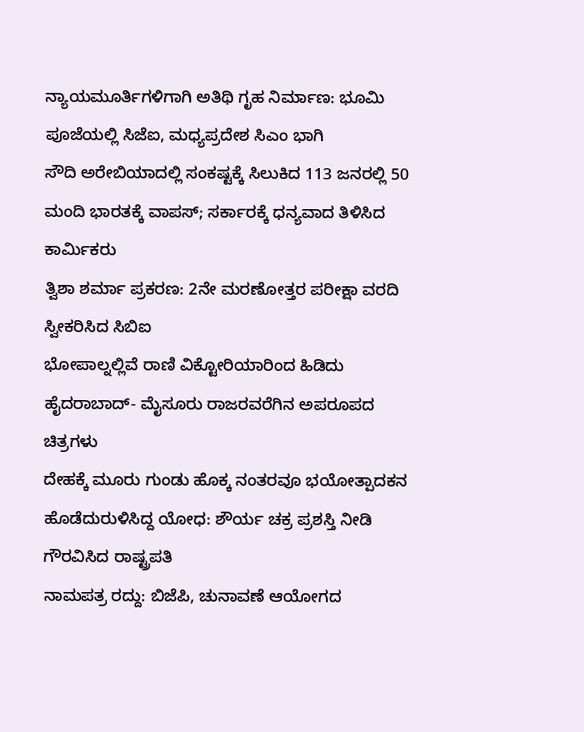ನ್ಯಾಯಮೂರ್ತಿಗಳಿಗಾಗಿ ಅತಿಥಿ ಗೃಹ ನಿರ್ಮಾಣ: ಭೂಮಿ ಪೂಜೆಯಲ್ಲಿ ಸಿಜೆಐ, ಮಧ್ಯಪ್ರದೇಶ ಸಿಎಂ ಭಾಗಿ
ಸೌದಿ ಅರೇಬಿಯಾದಲ್ಲಿ ಸಂಕಷ್ಟಕ್ಕೆ ಸಿಲುಕಿದ 113 ಜನರಲ್ಲಿ 50 ಮಂದಿ ಭಾರತಕ್ಕೆ ವಾಪಸ್; ಸರ್ಕಾರಕ್ಕೆ ಧನ್ಯವಾದ ತಿಳಿಸಿದ ಕಾರ್ಮಿಕರು
ತ್ವಿಶಾ ಶರ್ಮಾ ಪ್ರಕರಣ: 2ನೇ ಮರಣೋತ್ತರ ಪರೀಕ್ಷಾ ವರದಿ ಸ್ವೀಕರಿಸಿದ ಸಿಬಿಐ
ಭೋಪಾಲ್ನಲ್ಲಿವೆ ರಾಣಿ ವಿಕ್ಟೋರಿಯಾರಿಂದ ಹಿಡಿದು ಹೈದರಾಬಾದ್- ಮೈಸೂರು ರಾಜರವರೆಗಿನ ಅಪರೂಪದ ಚಿತ್ರಗಳು
ದೇಹಕ್ಕೆ ಮೂರು ಗುಂಡು ಹೊಕ್ಕ ನಂತರವೂ ಭಯೋತ್ಪಾದಕನ ಹೊಡೆದುರುಳಿಸಿದ್ದ ಯೋಧ: ಶೌರ್ಯ ಚಕ್ರ ಪ್ರಶಸ್ತಿ ನೀಡಿ ಗೌರವಿಸಿದ ರಾಷ್ಟ್ರಪತಿ
ನಾಮಪತ್ರ ರದ್ದು: ಬಿಜೆಪಿ, ಚುನಾವಣೆ ಆಯೋಗದ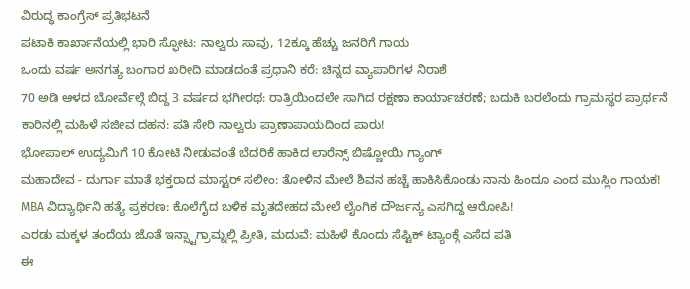ವಿರುದ್ಧ ಕಾಂಗ್ರೆಸ್ ಪ್ರತಿಭಟನೆ
ಪಟಾಕಿ ಕಾರ್ಖಾನೆಯಲ್ಲಿ ಭಾರಿ ಸ್ಫೋಟ: ನಾಲ್ವರು ಸಾವು, 12ಕ್ಕೂ ಹೆಚ್ಚು ಜನರಿಗೆ ಗಾಯ
ಒಂದು ವರ್ಷ ಅನಗತ್ಯ ಬಂಗಾರ ಖರೀದಿ ಮಾಡದಂತೆ ಪ್ರಧಾನಿ ಕರೆ: ಚಿನ್ನದ ವ್ಯಾಪಾರಿಗಳ ನಿರಾಶೆ
70 ಅಡಿ ಆಳದ ಬೋರ್ವೆಲ್ಗೆ ಬಿದ್ದ 3 ವರ್ಷದ ಭಗೀರಥ: ರಾತ್ರಿಯಿಂದಲೇ ಸಾಗಿದ ರಕ್ಷಣಾ ಕಾರ್ಯಾಚರಣೆ; ಬದುಕಿ ಬರಲೆಂದು ಗ್ರಾಮಸ್ಥರ ಪ್ರಾರ್ಥನೆ
ಕಾರಿನಲ್ಲಿ ಮಹಿಳೆ ಸಜೀವ ದಹನ: ಪತಿ ಸೇರಿ ನಾಲ್ವರು ಪ್ರಾಣಾಪಾಯದಿಂದ ಪಾರು!
ಭೋಪಾಲ್ ಉದ್ಯಮಿಗೆ 10 ಕೋಟಿ ನೀಡುವಂತೆ ಬೆದರಿಕೆ ಹಾಕಿದ ಲಾರೆನ್ಸ್ ಬಿಷ್ಣೋಯಿ ಗ್ಯಾಂಗ್
ಮಹಾದೇವ - ದುರ್ಗಾ ಮಾತೆ ಭಕ್ತರಾದ ಮಾಸ್ಟರ್ ಸಲೀಂ: ತೋಳಿನ ಮೇಲೆ ಶಿವನ ಹಚ್ಚೆ ಹಾಕಿಸಿಕೊಂಡು ನಾನು ಹಿಂದೂ ಎಂದ ಮುಸ್ಲಿಂ ಗಾಯಕ!
MBA ವಿದ್ಯಾರ್ಥಿನಿ ಹತ್ಯೆ ಪ್ರಕರಣ: ಕೊಲೆಗೈದ ಬಳಿಕ ಮೃತದೇಹದ ಮೇಲೆ ಲೈಂಗಿಕ ದೌರ್ಜನ್ಯ ಎಸಗಿದ್ದ ಆರೋಪಿ!
ಎರಡು ಮಕ್ಕಳ ತಂದೆಯ ಜೊತೆ ಇನ್ಸ್ಟಾಗ್ರಾಮ್ನಲ್ಲಿ ಪ್ರೀತಿ, ಮದುವೆ: ಮಹಿಳೆ ಕೊಂದು ಸೆಪ್ಟಿಕ್ ಟ್ಯಾಂಕ್ಗೆ ಎಸೆದ ಪತಿ
ಈ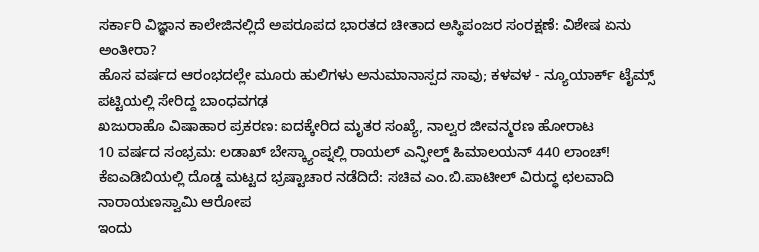ಸರ್ಕಾರಿ ವಿಜ್ಞಾನ ಕಾಲೇಜಿನಲ್ಲಿದೆ ಅಪರೂಪದ ಭಾರತದ ಚೀತಾದ ಅಸ್ಥಿಪಂಜರ ಸಂರಕ್ಷಣೆ: ವಿಶೇಷ ಏನು ಅಂತೀರಾ?
ಹೊಸ ವರ್ಷದ ಆರಂಭದಲ್ಲೇ ಮೂರು ಹುಲಿಗಳು ಅನುಮಾನಾಸ್ಪದ ಸಾವು; ಕಳವಳ - ನ್ಯೂಯಾರ್ಕ್ ಟೈಮ್ಸ್ ಪಟ್ಟಿಯಲ್ಲಿ ಸೇರಿದ್ದ ಬಾಂಧವಗಢ
ಖಜುರಾಹೊ ವಿಷಾಹಾರ ಪ್ರಕರಣ: ಐದಕ್ಕೇರಿದ ಮೃತರ ಸಂಖ್ಯೆ, ನಾಲ್ವರ ಜೀವನ್ಮರಣ ಹೋರಾಟ
10 ವರ್ಷದ ಸಂಭ್ರಮ: ಲಡಾಖ್ ಬೇಸ್ಕ್ಯಾಂಪ್ನಲ್ಲಿ ರಾಯಲ್ ಎನ್ಫೀಲ್ಡ್ ಹಿಮಾಲಯನ್ 440 ಲಾಂಚ್!
ಕೆಐಎಡಿಬಿಯಲ್ಲಿ ದೊಡ್ಡ ಮಟ್ಟದ ಭ್ರಷ್ಟಾಚಾರ ನಡೆದಿದೆ: ಸಚಿವ ಎಂ.ಬಿ.ಪಾಟೀಲ್ ವಿರುದ್ಧ ಛಲವಾದಿ ನಾರಾಯಣಸ್ವಾಮಿ ಆರೋಪ
ಇಂದು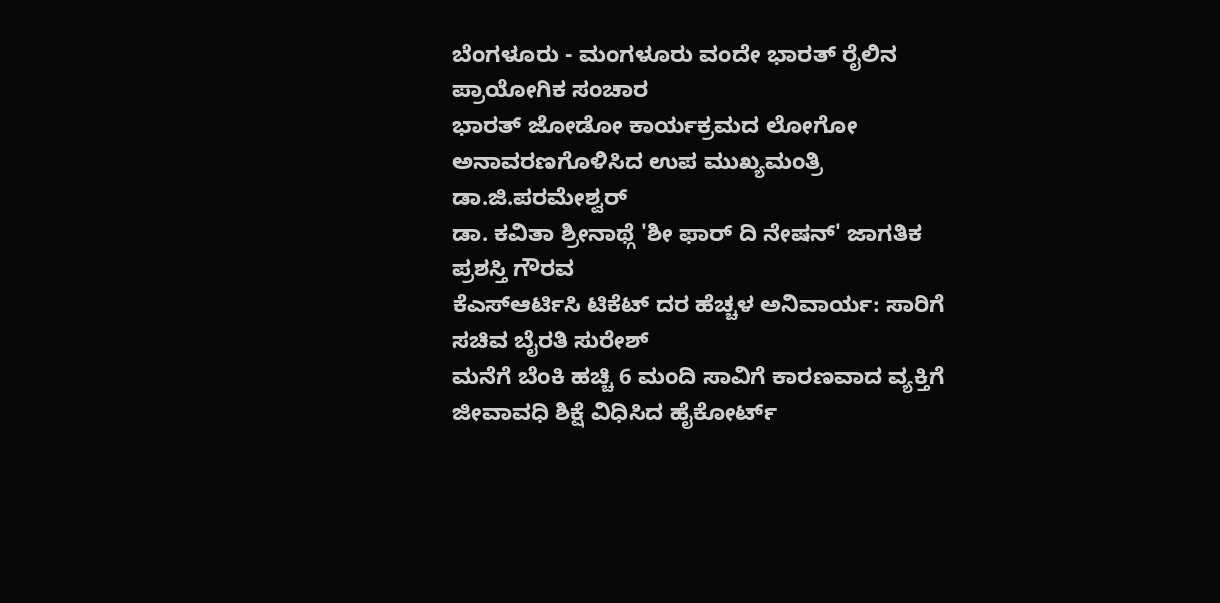ಬೆಂಗಳೂರು - ಮಂಗಳೂರು ವಂದೇ ಭಾರತ್ ರೈಲಿನ ಪ್ರಾಯೋಗಿಕ ಸಂಚಾರ
ಭಾರತ್ ಜೋಡೋ ಕಾರ್ಯಕ್ರಮದ ಲೋಗೋ ಅನಾವರಣಗೊಳಿಸಿದ ಉಪ ಮುಖ್ಯಮಂತ್ರಿ ಡಾ.ಜಿ.ಪರಮೇಶ್ವರ್
ಡಾ. ಕವಿತಾ ಶ್ರೀನಾಥ್ಗೆ 'ಶೀ ಫಾರ್ ದಿ ನೇಷನ್' ಜಾಗತಿಕ ಪ್ರಶಸ್ತಿ ಗೌರವ
ಕೆಎಸ್ಆರ್ಟಿಸಿ ಟಿಕೆಟ್ ದರ ಹೆಚ್ಚಳ ಅನಿವಾರ್ಯ: ಸಾರಿಗೆ ಸಚಿವ ಬೈರತಿ ಸುರೇಶ್
ಮನೆಗೆ ಬೆಂಕಿ ಹಚ್ಚಿ 6 ಮಂದಿ ಸಾವಿಗೆ ಕಾರಣವಾದ ವ್ಯಕ್ತಿಗೆ ಜೀವಾವಧಿ ಶಿಕ್ಷೆ ವಿಧಿಸಿದ ಹೈಕೋರ್ಟ್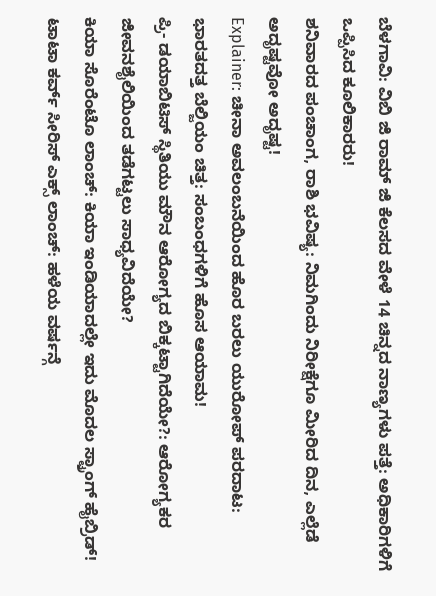ಬೆಳಗಾವಿ: ವಿಬಿ ಜಿ ರಾಮ್ ಜಿ ಕೆಲಸದ ವೇಳೆ 14 ಚಿನ್ನದ ನಾಣ್ಯಗಳು ಪತ್ತೆ: ಅಧಿಕಾರಿಗಳಿಗೆ ಒಪ್ಪಿಸಿದ ಕೂಲಿಕಾರರು!
ಶನಿವಾರದ ಪಂಚಾಂಗ, ರಾಶಿ ಭವಿಷ್ಯ: ನಿಮಗಿಂದು ನಿರೀಕ್ಷೆಗೂ ಮೀರಿದ ದಿನ, ಎಲ್ಲೆಡೆ ಅದೃಷ್ಟವೋ ಅದೃಷ್ಟ!
Explainer: ಚೀನಾ ಅವಲಂಬನೆಯಿಂದ ಹೊರ ಬರಲು ಯುರೋಪ್ ಪರದಾಟ: ಭಾರತದತ್ತ ಬೆಲ್ಜಿಯಂ ಚಿತ್ತ: ಸಂಬಂಧಗಳಿಗೆ ಹೊಸ ಆಯಾಮ!
ಪ್ರಿ- ಡಯಾಬಿಟಿಸ್ ಸ್ಥಿತಿಯು ಮೌನ ಆರೋಗ್ಯದ ಬಿಕ್ಕಟ್ಟಾಗಿದೆಯೇ?: ಆರೋಗ್ಯಕರ ಜೀವನಶೈಲಿಯಿಂದ ತಡೆಗಟ್ಟಲು ಸಾಧ್ಯವಿದೆಯೇ?
ಕಿಯಾ ಸೊರೆಂಟೊ ಲಾಂಚ್: ಕಿಯಾ ಇಂಡಿಯಾದಲ್ಲೇ ಇದು ಮೊದಲ ಸ್ಟ್ರಾಂಗ್ ಹೈಬ್ರಿಡ್!
ಟಾಟಾ ಕರ್ವ್ ಸೀರಿಸ್ ಎಕ್ಸ್ ಲಾಂಚ್: ಹಳೆಯ ವರ್ಷನ್ಗೆ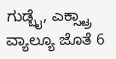ಗುಡ್ಬೈ, ಎಕ್ಸ್ಟ್ರಾ ವ್ಯಾಲ್ಯೂ ಜೊತೆ 6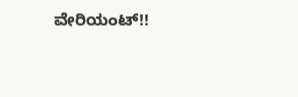ವೇರಿಯಂಟ್!!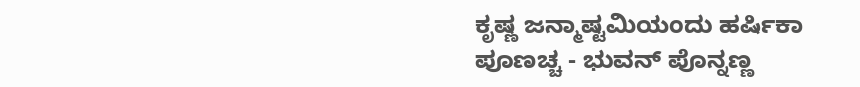ಕೃಷ್ಣ ಜನ್ಮಾಷ್ಟಮಿಯಂದು ಹರ್ಷಿಕಾ ಪೂಣಚ್ಚ - ಭುವನ್ ಪೊನ್ನಣ್ಣ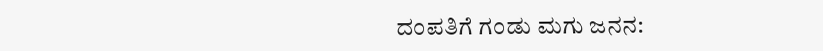ದಂಪತಿಗೆ ಗಂಡು ಮಗು ಜನನ: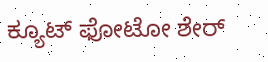ಕ್ಯೂಟ್ ಫೋಟೋ ಶೇರ್